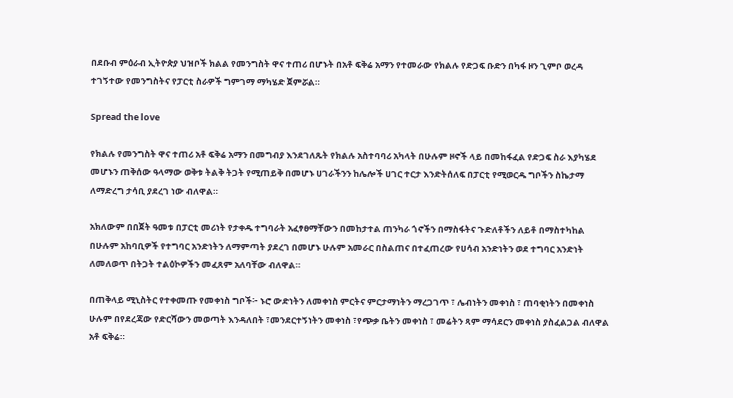በደቡብ ምዕራብ ኢትዮጵያ ህዝቦች ክልል የመንግስት ዋና ተጠሪ በሆኑት በአቶ ፍቅሬ አማን የተመራው የክልሉ የድጋፍ ቡድን በካፋ ዞን ጊምቦ ወረዳ ተገኝተው የመንግስትና የፓርቲ ስራዎች ግምገማ ማካሄድ ጀምሯል።

Spread the love

የክልሉ የመንግስት ዋና ተጠሪ አቶ ፍቅሬ አማን በመግብያ እንደገለጹት የክልሉ አስተባባሪ አካላት በሁሉም ዞኖች ላይ በመከፋፈል የድጋፍ ስራ እያካሄደ መሆኑን ጠቅሰው ዓላማው ወቅቱ ትልቅ ትጋት የሚጠይቅ በመሆኑ ሀገራችንን ከሌሎች ሀገር ተርታ እንድትሰለፍ በፓርቲ የሚወርዱ ግቦችን ስኬታማ ለማድረግ ታሳቢ ያደረገ ነው ብለዋል።

አክለውም በበጀት ዓመቱ በፓርቲ መሪነት የታቀዱ ተግባራት አፈፃፀማቸውን በመከታተል ጠንካራ ጎኖችን በማስፋትና ጉድለቶችን ለይቶ በማስተካከል በሁሉም አከባቢዎች የተግባር አንድነትን ለማምጣት ያደረገ በመሆኑ ሁሉም አመራር በስልጠና በተፈጠረው የሀሳብ አንድነትን ወደ ተግባር አንድነት ለመለወጥ በትጋት ተልዕኮዎችን መፈጸም አለባቸው ብለዋል።

በጠቅላይ ሚኒስትር የተቀመጡ የመቀነስ ግቦች፦ ኑሮ ውድነትን ለመቀነስ ምርትና ምርታማነትን ማረጋገጥ ፣ ሌብነትን መቀነስ ፣ ጠባቂነትን በመቀነስ ሁሉም በየደረጃው የድርሻውን መወጣት እንዳለበት ፣መንደርተኝነትን መቀነስ ፣የጭቃ ቤትን መቀነስ ፣ መሬትን ጻም ማሳደርን መቀነስ ያስፈልጋል ብለዋል አቶ ፍቅሬ።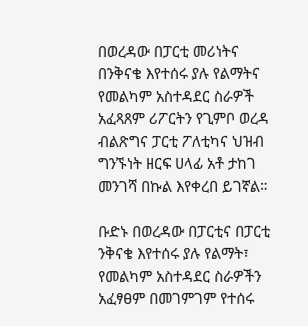በወረዳው በፓርቲ መሪነትና በንቅናቄ እየተሰሩ ያሉ የልማትና የመልካም አስተዳደር ስራዎች አፈጻጸም ሪፖርትን የጊምቦ ወረዳ ብልጽግና ፓርቲ ፖለቲካና ህዝብ ግንኙነት ዘርፍ ሀላፊ አቶ ታከገ መንገሻ በኩል እየቀረበ ይገኛል።

ቡድኑ በወረዳው በፓርቲና በፓርቲ ንቅናቄ እየተሰሩ ያሉ የልማት፣ የመልካም አስተዳደር ስራዎችን አፈፃፀም በመገምገም የተሰሩ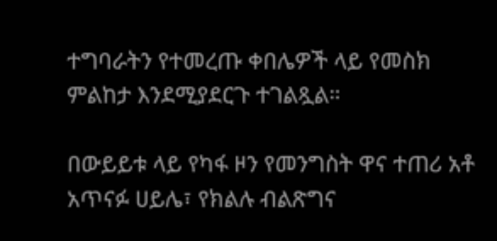ተግባራትን የተመረጡ ቀበሌዎች ላይ የመስክ ምልከታ እንደሚያደርጉ ተገልጿል።

በውይይቱ ላይ የካፋ ዞን የመንግስት ዋና ተጠሪ አቶ አጥናፉ ሀይሌ፣ የክልሉ ብልጽግና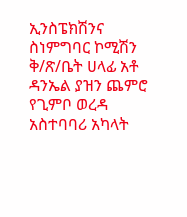ኢንስፔክሽንና ስነምግባር ኮሚሽን ቅ/ጽ/ቤት ሀላፊ አቶ ዳንኤል ያዝን ጨምሮ የጊምቦ ወረዳ አስተባባሪ አካላት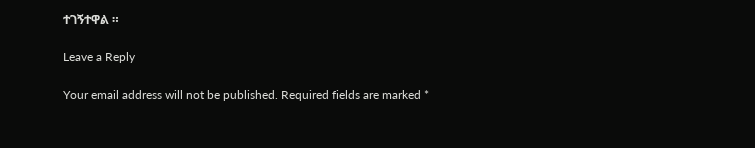ተገኝተዋል ።

Leave a Reply

Your email address will not be published. Required fields are marked *